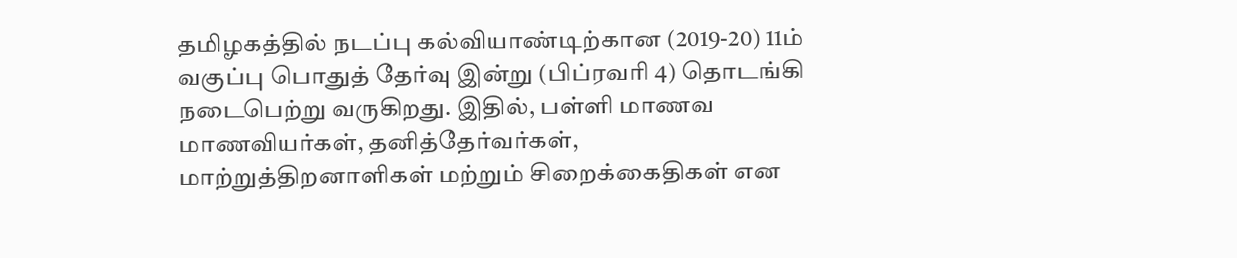தமிழகத்தில் நடப்பு கல்வியாண்டிற்கான (2019-20) 11ம் வகுப்பு பொதுத் தேர்வு இன்று (பிப்ரவரி 4) தொடங்கி நடைபெற்று வருகிறது. இதில், பள்ளி மாணவ மாணவியர்கள், தனித்தேர்வர்கள், மாற்றுத்திறனாளிகள் மற்றும் சிறைக்கைதிகள் என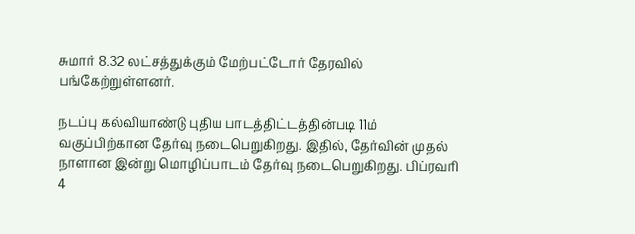சுமார் 8.32 லட்சத்துக்கும் மேற்பட்டோர் தேரவில் பங்கேற்றுள்ளனர்.

நடப்பு கல்வியாண்டு புதிய பாடத்திட்டத்தின்படி 11ம் வகுப்பிற்கான தேர்வு நடைபெறுகிறது. இதில், தேர்வின் முதல் நாளான இன்று மொழிப்பாடம் தேர்வு நடைபெறுகிறது. பிப்ரவரி 4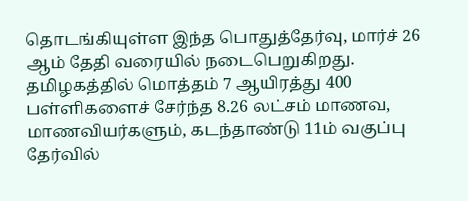தொடங்கியுள்ள இந்த பொதுத்தேர்வு, மார்ச் 26 ஆம் தேதி வரையில் நடைபெறுகிறது.
தமிழகத்தில் மொத்தம் 7 ஆயிரத்து 400 பள்ளிகளைச் சேர்ந்த 8.26 லட்சம் மாணவ, மாணவியர்களும், கடந்தாண்டு 11ம் வகுப்பு தேர்வில்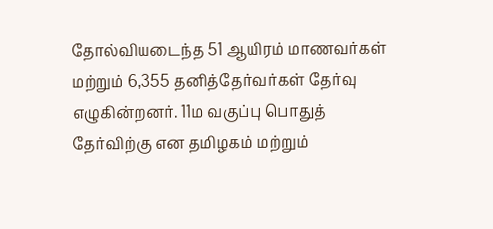தோல்வியடைந்த 51 ஆயிரம் மாணவர்கள் மற்றும் 6,355 தனித்தேர்வர்கள் தேர்வு எழுகின்றனர். 11ம வகுப்பு பொதுத் தேர்விற்கு என தமிழகம் மற்றும்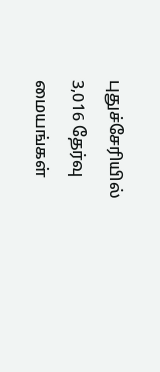புதுச்சேரியில் 3,016 தேர்வு மையங்கள்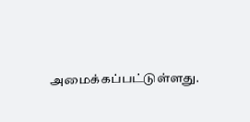அமைக்கப்பட்டுள்ளது.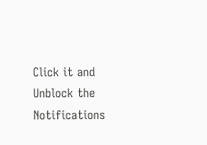Click it and Unblock the Notifications